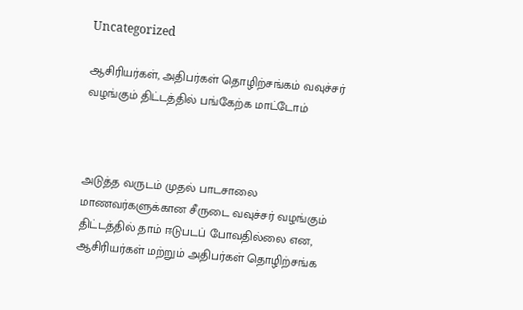Uncategorized

ஆசிரியர்கள், அதிபர்கள் தொழிற்சங்கம் வவுச்சர் வழங்கும் திட்டத்தில் பங்கேற்க மாட்டோம்



அடுத்த வருடம் முதல் பாடசாலை மாணவர்களுக்கான சீருடை வவுச்சர் வழங்கும் திட்டத்தில் தாம் ஈடுபடப் போவதில்லை என, ஆசிரியர்கள் மற்றும் அதிபர்கள் தொழிற்சங்க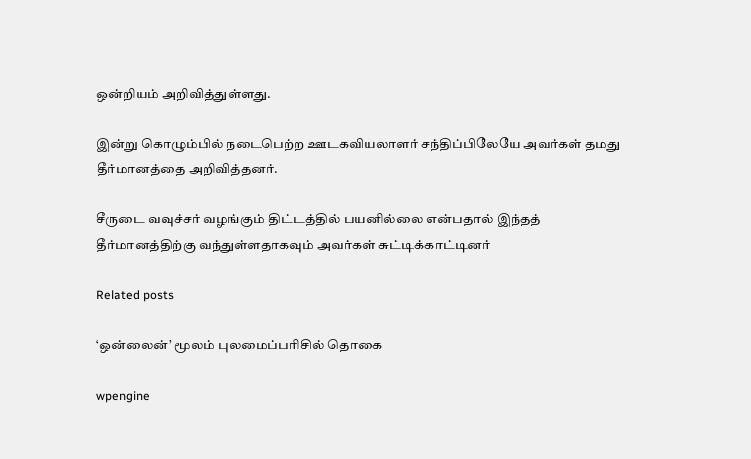ஒன்றியம் அறிவித்துள்ளது.

இன்று கொழும்பில் நடைபெற்ற ஊடகவியலாளர் சந்திப்பிலேயே அவர்கள் தமது தீர்மானத்தை அறிவித்தனர்.

சீருடை வவுச்சர் வழங்கும் திட்டத்தில் பயனில்லை என்பதால் இந்தத் தீர்மானத்திற்கு வந்துள்ளதாகவும் அவர்கள் சுட்டிக்காட்டினர்

Related posts

‘ஒன்லைன்’ மூலம் புலமைப்பரிசில் தொகை

wpengine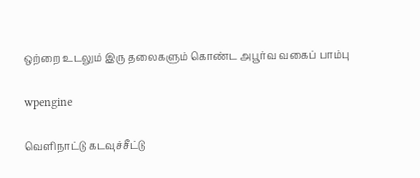ஒற்றை உடலும் இரு தலைகளும் கொண்ட அபூர்வ வகைப் பாம்பு

wpengine

வெளிநாட்டு கடவுச்சீட்டு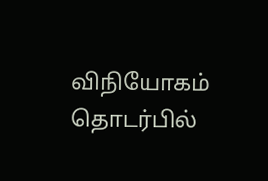விநியோகம் தொடர்பில்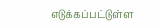எடுக்கப்பட்டுள்ள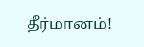தீர்மானம்!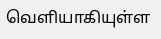வெளியாகியுள்ள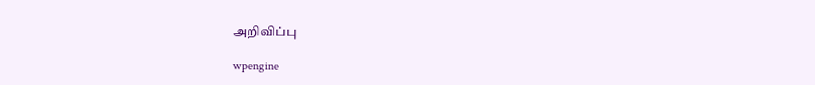அறிவிப்பு

wpengine